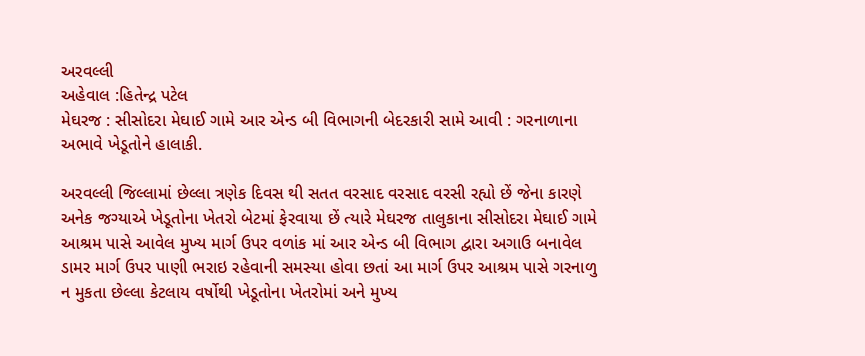અરવલ્લી
અહેવાલ :હિતેન્દ્ર પટેલ
મેઘરજ : સીસોદરા મેઘાઈ ગામે આર એન્ડ બી વિભાગની બેદરકારી સામે આવી : ગરનાળાના અભાવે ખેડૂતોને હાલાકી.

અરવલ્લી જિલ્લામાં છેલ્લા ત્રણેક દિવસ થી સતત વરસાદ વરસાદ વરસી રહ્યો છેં જેના કારણે અનેક જગ્યાએ ખેડૂતોના ખેતરો બેટમાં ફેરવાયા છેં ત્યારે મેઘરજ તાલુકાના સીસોદરા મેઘાઈ ગામે આશ્રમ પાસે આવેલ મુખ્ય માર્ગ ઉપર વળાંક માં આર એન્ડ બી વિભાગ દ્વારા અગાઉ બનાવેલ ડામર માર્ગ ઉપર પાણી ભરાઇ રહેવાની સમસ્યા હોવા છતાં આ માર્ગ ઉપર આશ્રમ પાસે ગરનાળુ ન મુકતા છેલ્લા કેટલાય વર્ષોથી ખેડૂતોના ખેતરોમાં અને મુખ્ય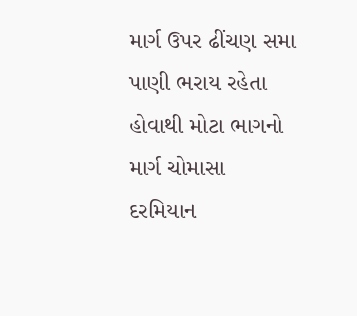માર્ગ ઉપર ઢીંચણ સમા પાણી ભરાય રહેતા હોવાથી મોટા ભાગનો માર્ગ ચોમાસા દરમિયાન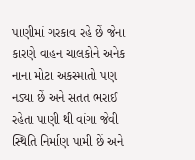પાણીમાં ગરકાવ રહે છેં જેના કારણે વાહન ચાલકોને અનેક નાના મોટા અકસ્માતો પણ નડ્યા છેં અને સતત ભરાઈ રહેતા પાણી થી વાંગા જેવી સ્થિતિ નિર્માણ પામી છેં અને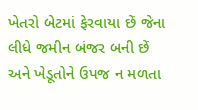ખેતરો બેટમાં ફેરવાયા છેં જેના લીધે જમીન બંજર બની છેં અને ખેડૂતોને ઉપજ ન મળતા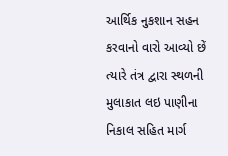આર્થિક નુકશાન સહન કરવાનો વારો આવ્યો છેં ત્યારે તંત્ર દ્વારા સ્થળની મુલાકાત લઇ પાણીના નિકાલ સહિત માર્ગ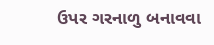ઉપર ગરનાળુ બનાવવા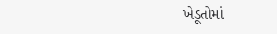ખેડૂતોમાં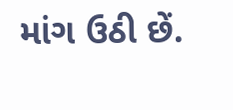માંગ ઉઠી છેં.